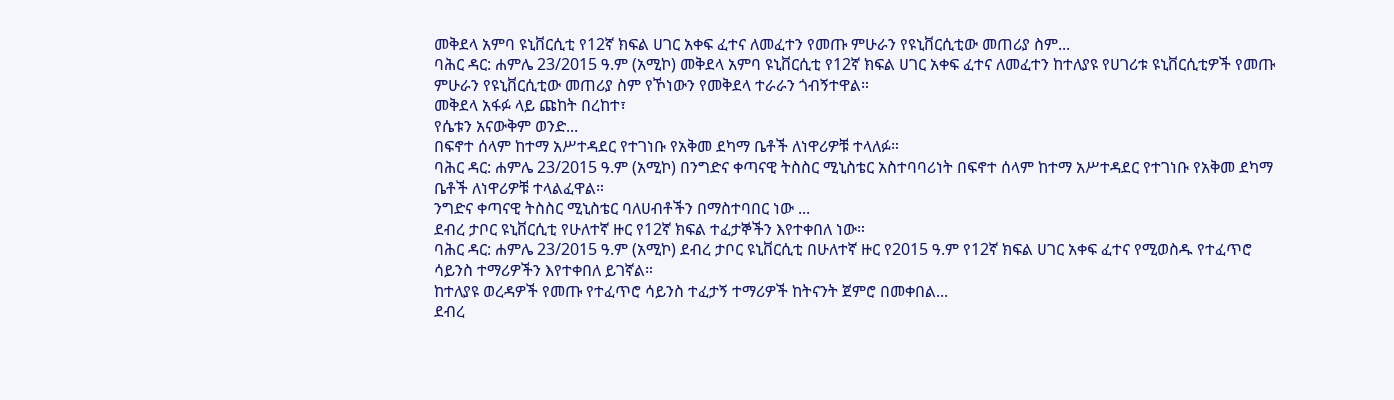መቅደላ አምባ ዩኒቨርሲቲ የ12ኛ ክፍል ሀገር አቀፍ ፈተና ለመፈተን የመጡ ምሁራን የዩኒቨርሲቲው መጠሪያ ስም...
ባሕር ዳር: ሐምሌ 23/2015 ዓ.ም (አሚኮ) መቅደላ አምባ ዩኒቨርሲቲ የ12ኛ ክፍል ሀገር አቀፍ ፈተና ለመፈተን ከተለያዩ የሀገሪቱ ዩኒቨርሲቲዎች የመጡ ምሁራን የዩኒቨርሲቲው መጠሪያ ስም የኾነውን የመቅደላ ተራራን ጎብኝተዋል።
መቅደላ አፋፉ ላይ ጩከት በረከተ፣
የሴቱን አናውቅም ወንድ...
በፍኖተ ሰላም ከተማ አሥተዳደር የተገነቡ የአቅመ ደካማ ቤቶች ለነዋሪዎቹ ተላለፉ።
ባሕር ዳር: ሐምሌ 23/2015 ዓ.ም (አሚኮ) በንግድና ቀጣናዊ ትስስር ሚኒስቴር አስተባባሪነት በፍኖተ ሰላም ከተማ አሥተዳደር የተገነቡ የአቅመ ደካማ ቤቶች ለነዋሪዎቹ ተላልፈዋል።
ንግድና ቀጣናዊ ትስስር ሚኒስቴር ባለሀብቶችን በማስተባበር ነው ...
ደብረ ታቦር ዩኒቨርሲቲ የሁለተኛ ዙር የ12ኛ ክፍል ተፈታኞችን እየተቀበለ ነው።
ባሕር ዳር: ሐምሌ 23/2015 ዓ.ም (አሚኮ) ደብረ ታቦር ዩኒቨርሲቲ በሁለተኛ ዙር የ2015 ዓ.ም የ12ኛ ክፍል ሀገር አቀፍ ፈተና የሚወስዱ የተፈጥሮ ሳይንስ ተማሪዎችን እየተቀበለ ይገኛል።
ከተለያዩ ወረዳዎች የመጡ የተፈጥሮ ሳይንስ ተፈታኝ ተማሪዎች ከትናንት ጀምሮ በመቀበል...
ደብረ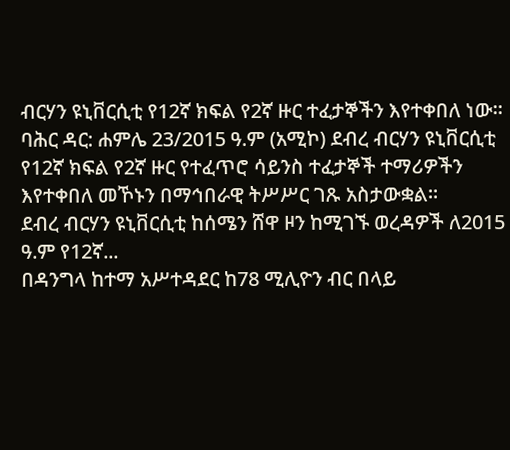ብርሃን ዩኒቨርሲቲ የ12ኛ ክፍል የ2ኛ ዙር ተፈታኞችን እየተቀበለ ነው።
ባሕር ዳር: ሐምሌ 23/2015 ዓ.ም (አሚኮ) ደብረ ብርሃን ዩኒቨርሲቲ የ12ኛ ክፍል የ2ኛ ዙር የተፈጥሮ ሳይንስ ተፈታኞች ተማሪዎችን እየተቀበለ መኾኑን በማኅበራዊ ትሥሥር ገጹ አስታውቋል።
ደብረ ብርሃን ዩኒቨርሲቲ ከሰሜን ሸዋ ዞን ከሚገኙ ወረዳዎች ለ2015 ዓ.ም የ12ኛ...
በዳንግላ ከተማ አሥተዳደር ከ78 ሚሊዮን ብር በላይ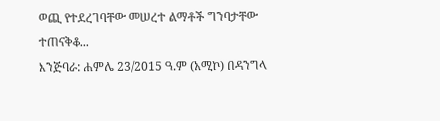ወጪ የተደረገባቸው መሠረተ ልማቶች ግንባታቸው ተጠናቅቆ...
እንጅባራ: ሐምሌ 23/2015 ዓ.ም (አሚኮ) በዳንግላ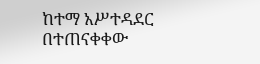ከተማ አሥተዳደር በተጠናቀቀው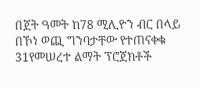በጀት ዓመት ከ78 ሚሊዮን ብር በላይ በኾነ ወጪ ግንባታቸው የተጠናቀቁ 31የመሠረተ ልማት ፕሮጀክቶች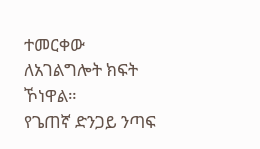ተመርቀው ለአገልግሎት ክፍት ኾነዋል።
የጌጠኛ ድንጋይ ንጣፍ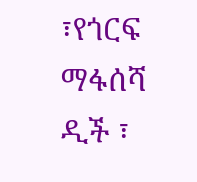፣የጎርፍ ማፋሰሻ ዲች ፣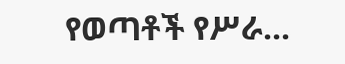የወጣቶች የሥራ...